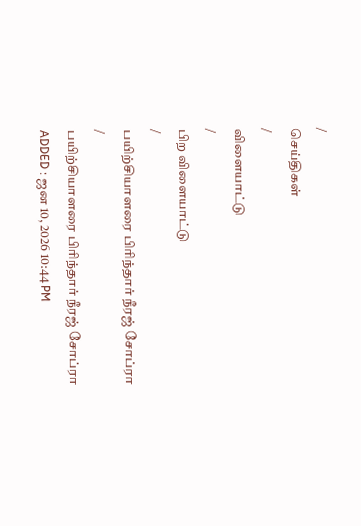/
செய்திகள்
/
விளையாட்டு
/
பிற விளையாட்டு
/
பயிற்சியாளரை பிரிந்தார் நீரஜ் சோப்ரா
/
பயிற்சியாளரை பிரிந்தார் நீரஜ் சோப்ரா
ADDED : ஜன 10, 2026 10:44 PM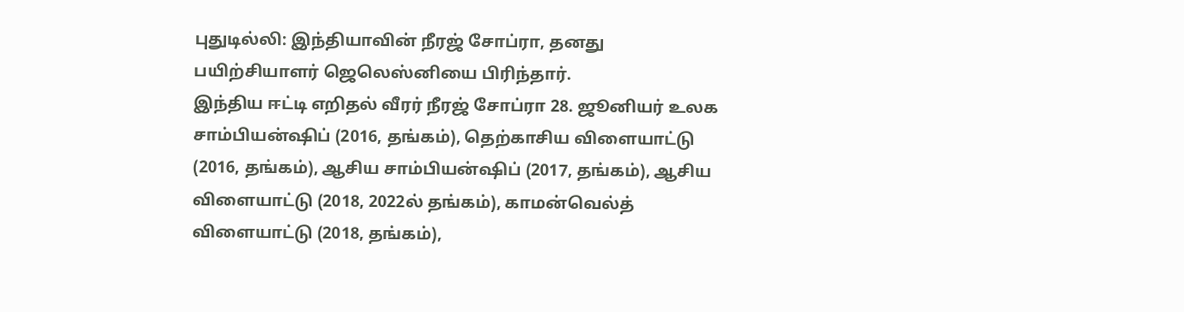புதுடில்லி: இந்தியாவின் நீரஜ் சோப்ரா, தனது பயிற்சியாளர் ஜெலெஸ்னியை பிரிந்தார்.
இந்திய ஈட்டி எறிதல் வீரர் நீரஜ் சோப்ரா 28. ஜூனியர் உலக சாம்பியன்ஷிப் (2016, தங்கம்), தெற்காசிய விளையாட்டு (2016, தங்கம்), ஆசிய சாம்பியன்ஷிப் (2017, தங்கம்), ஆசிய விளையாட்டு (2018, 2022ல் தங்கம்), காமன்வெல்த் விளையாட்டு (2018, தங்கம்),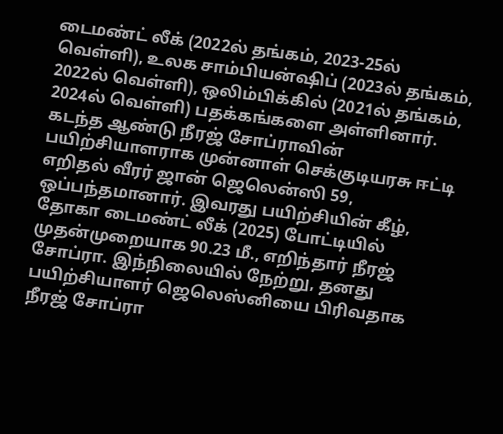டைமண்ட் லீக் (2022ல் தங்கம், 2023-25ல் வெள்ளி), உலக சாம்பியன்ஷிப் (2023ல் தங்கம், 2022ல் வெள்ளி), ஒலிம்பிக்கில் (2021ல் தங்கம், 2024ல் வெள்ளி) பதக்கங்களை அள்ளினார்.
கடந்த ஆண்டு நீரஜ் சோப்ராவின் பயிற்சியாளராக முன்னாள் செக்குடியரசு ஈட்டி எறிதல் வீரர் ஜான் ஜெலென்ஸி 59, ஒப்பந்தமானார். இவரது பயிற்சியின் கீழ், தோகா டைமண்ட் லீக் (2025) போட்டியில் முதன்முறையாக 90.23 மீ., எறிந்தார் நீரஜ் சோப்ரா. இந்நிலையில் நேற்று, தனது பயிற்சியாளர் ஜெலெஸ்னியை பிரிவதாக நீரஜ் சோப்ரா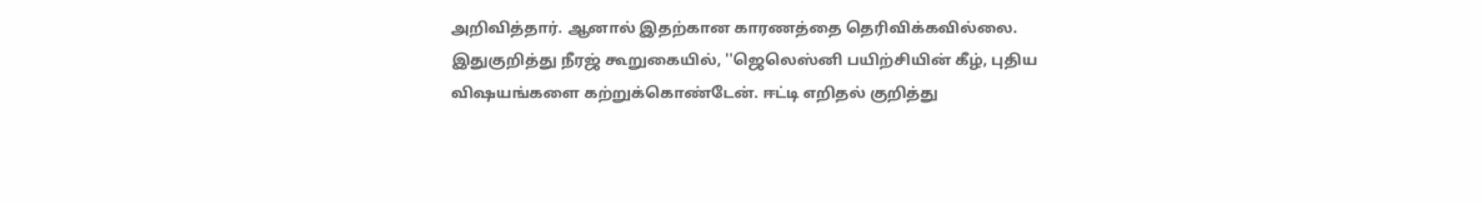அறிவித்தார். ஆனால் இதற்கான காரணத்தை தெரிவிக்கவில்லை.
இதுகுறித்து நீரஜ் கூறுகையில், ''ஜெலெஸ்னி பயிற்சியின் கீழ், புதிய விஷயங்களை கற்றுக்கொண்டேன். ஈட்டி எறிதல் குறித்து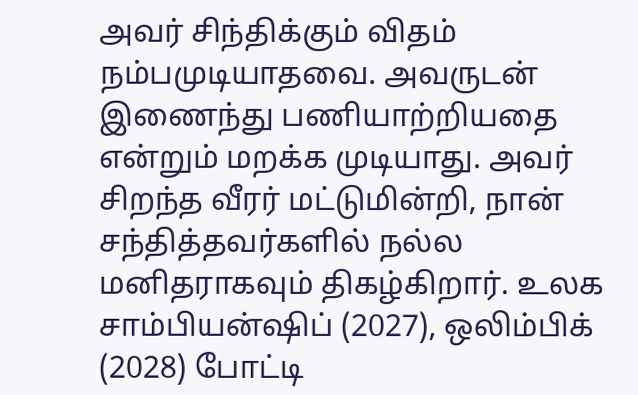அவர் சிந்திக்கும் விதம் நம்பமுடியாதவை. அவருடன் இணைந்து பணியாற்றியதை என்றும் மறக்க முடியாது. அவர் சிறந்த வீரர் மட்டுமின்றி, நான் சந்தித்தவர்களில் நல்ல மனிதராகவும் திகழ்கிறார். உலக சாம்பியன்ஷிப் (2027), ஒலிம்பிக் (2028) போட்டி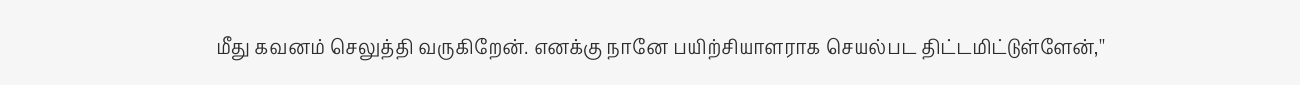மீது கவனம் செலுத்தி வருகிறேன். எனக்கு நானே பயிற்சியாளராக செயல்பட திட்டமிட்டுள்ளேன்,''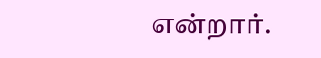என்றார்.